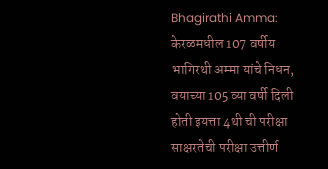Bhagirathi Amma: केरळमधील 107 वर्षीय भागिरथी अम्मा यांचे निधन, वयाच्या 105 व्या वर्षी दिली होती इयत्ता 4थी ची परीक्षा
साक्षरतेची परीक्षा उत्तीर्ण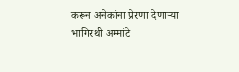करून अनेकांना प्रेरणा देणाऱ्या भागिरथी अम्मांटे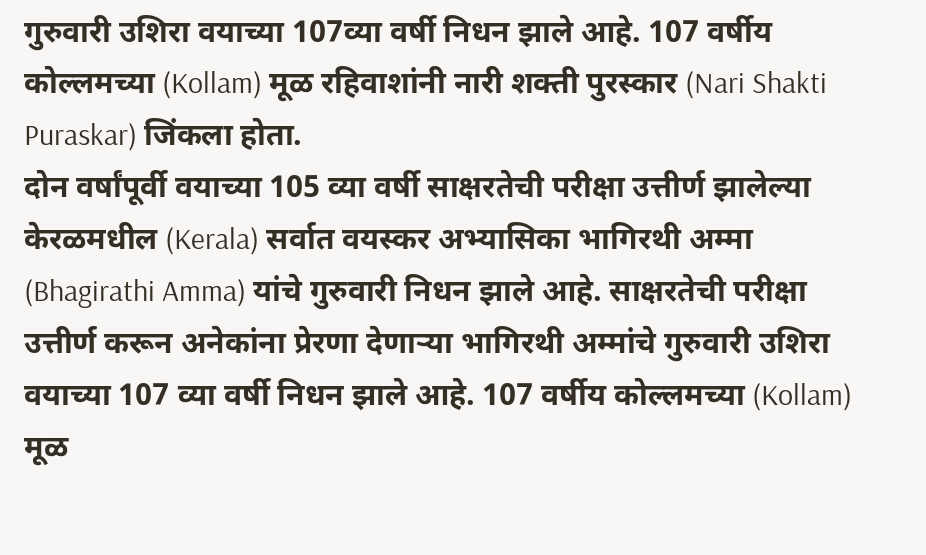गुरुवारी उशिरा वयाच्या 107व्या वर्षी निधन झाले आहे. 107 वर्षीय कोल्लमच्या (Kollam) मूळ रहिवाशांनी नारी शक्ती पुरस्कार (Nari Shakti Puraskar) जिंकला होता.
दोन वर्षांपूर्वी वयाच्या 105 व्या वर्षी साक्षरतेची परीक्षा उत्तीर्ण झालेल्या केरळमधील (Kerala) सर्वात वयस्कर अभ्यासिका भागिरथी अम्मा (Bhagirathi Amma) यांचे गुरुवारी निधन झाले आहे. साक्षरतेची परीक्षा उत्तीर्ण करून अनेकांना प्रेरणा देणाऱ्या भागिरथी अम्मांचे गुरुवारी उशिरा वयाच्या 107 व्या वर्षी निधन झाले आहे. 107 वर्षीय कोल्लमच्या (Kollam) मूळ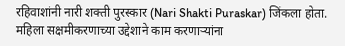रहिवाशांनी नारी शक्ती पुरस्कार (Nari Shakti Puraskar) जिंकला होता. महिला सक्षमीकरणाच्या उद्देशाने काम करणाऱ्यांना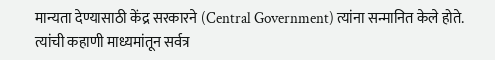मान्यता देण्यासाठी केंद्र सरकारने (Central Government) त्यांना सन्मानित केले होते. त्यांची कहाणी माध्यमांतून सर्वत्र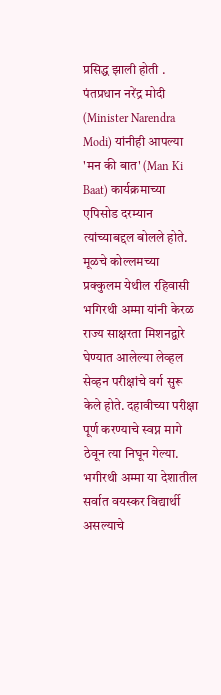प्रसिद्ध झाली होती . पंतप्रधान नरेंद्र मोदी (Minister Narendra Modi) यांनीही आपल्या 'मन की बात' (Man Ki Baat) कार्यक्रमाच्या एपिसोड दरम्यान त्यांच्याबद्दल बोलले होते.
मूळचे कोल्लमच्या प्रक्कुलम येथील रहिवासी भगिरथी अम्मा यांनी केरळ राज्य साक्षरता मिशनद्वारे घेण्यात आलेल्या लेव्हल सेव्हन परीक्षांचे वर्ग सुरू केले होते. दहावीच्या परीक्षा पूर्ण करण्याचे स्वप्न मागे ठेवून त्या निघून गेल्या. भगीरथी अम्मा या देशातील सर्वात वयस्कर विद्यार्थी असल्याचे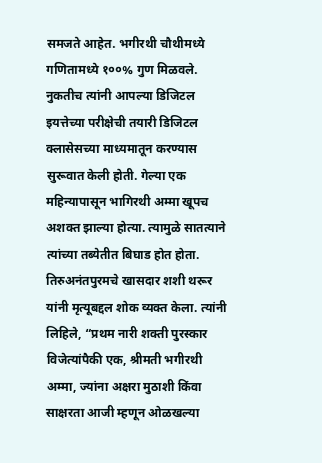समजते आहेत. भगीरथी चौथीमध्ये गणितामध्ये १००% गुण मिळवले. नुकतीच त्यांनी आपल्या डिजिटल इयत्तेच्या परीक्षेची तयारी डिजिटल क्लासेसच्या माध्यमातून करण्यास सुरूवात केली होती. गेल्या एक महिन्यापासून भागिरथी अम्मा खूपच अशक्त झाल्या होत्या. त्यामुळे सातत्याने त्यांच्या तब्येतीत बिघाड होत होता. तिरुअनंतपुरमचे खासदार शशी थरूर यांनी मृत्यूबद्दल शोक व्यक्त केला. त्यांनी लिहिले, “प्रथम नारी शक्ती पुरस्कार विजेत्यांपैकी एक, श्रीमती भगीरथी अम्मा, ज्यांना अक्षरा मुठाशी किंवा साक्षरता आजी म्हणून ओळखल्या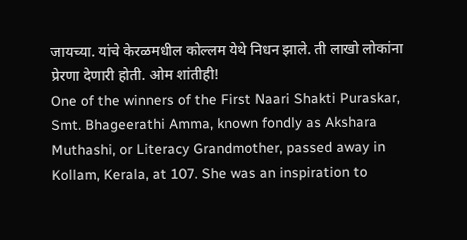जायच्या. यांचे केरळमधील कोल्लम येथे निधन झाले. ती लाखो लोकांना प्रेरणा देणारी होती. ओम शांतीही!
One of the winners of the First Naari Shakti Puraskar, Smt. Bhageerathi Amma, known fondly as Akshara Muthashi, or Literacy Grandmother, passed away in Kollam, Kerala, at 107. She was an inspiration to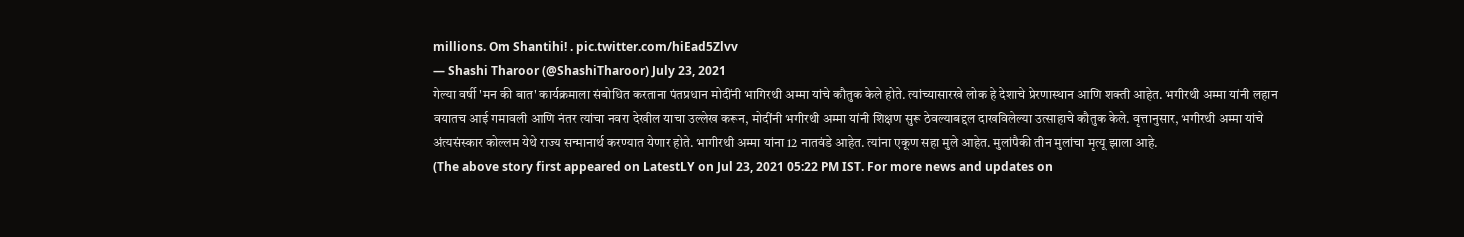millions. Om Shantihi! . pic.twitter.com/hiEad5Zlvv
— Shashi Tharoor (@ShashiTharoor) July 23, 2021
गेल्या वर्षी 'मन की बात' कार्यक्रमाला संबोधित करताना पंतप्रधान मोदींनी भागिरथी अम्मा यांचे कौतुक केले होते. त्यांच्यासारखे लोक हे देशाचे प्रेरणास्थान आणि शक्ती आहेत. भगीरथी अम्मा यांनी लहान वयातच आई गमावली आणि नंतर त्यांचा नवरा देखील याचा उल्लेख करून, मोदींनी भगीरथी अम्मा यांनी शिक्षण सुरू ठेवल्याबद्दल दाखविलेल्या उत्साहाचे कौतुक केले. वृत्तानुसार, भगीरथी अम्मा यांचे अंत्यसंस्कार कोल्लम येथे राज्य सन्मानार्थ करण्यात येणार होते. भागीरथी अम्मा यांना 12 नातवंडे आहेत. त्यांना एकूण सहा मुले आहेत. मुलांपैकी तीन मुलांचा मृत्यू झाला आहे.
(The above story first appeared on LatestLY on Jul 23, 2021 05:22 PM IST. For more news and updates on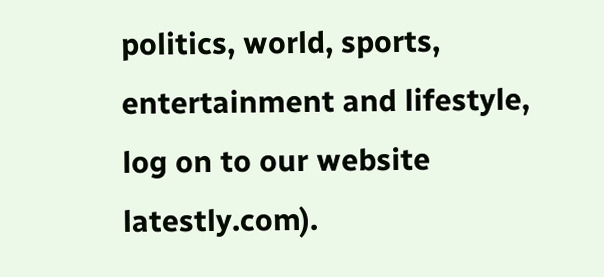politics, world, sports, entertainment and lifestyle, log on to our website latestly.com).